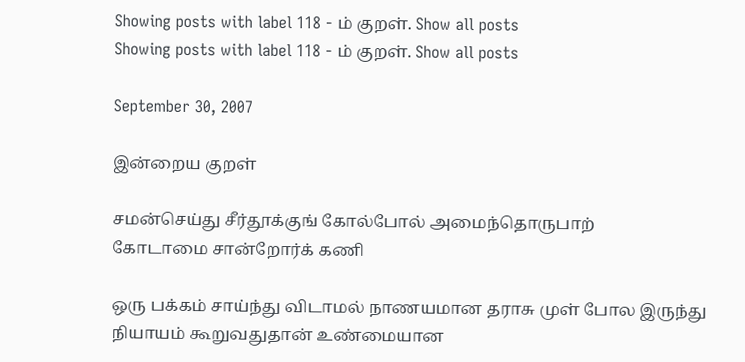Showing posts with label 118 - ம் குறள். Show all posts
Showing posts with label 118 - ம் குறள். Show all posts

September 30, 2007

இன்றைய குறள்

சமன்செய்து சீர்தூக்குங் கோல்போல் அமைந்தொருபாற்
கோடாமை சான்றோர்க் கணி

ஒரு பக்கம் சாய்ந்து விடாமல் நாணயமான தராசு முள் போல இருந்து நியாயம் கூறுவதுதான் உண்மையான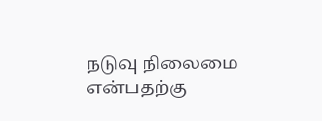நடுவு நிலைமை என்பதற்கு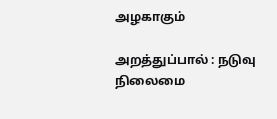அழகாகும்

அறத்துப்பால் : நடுவு நிலைமை